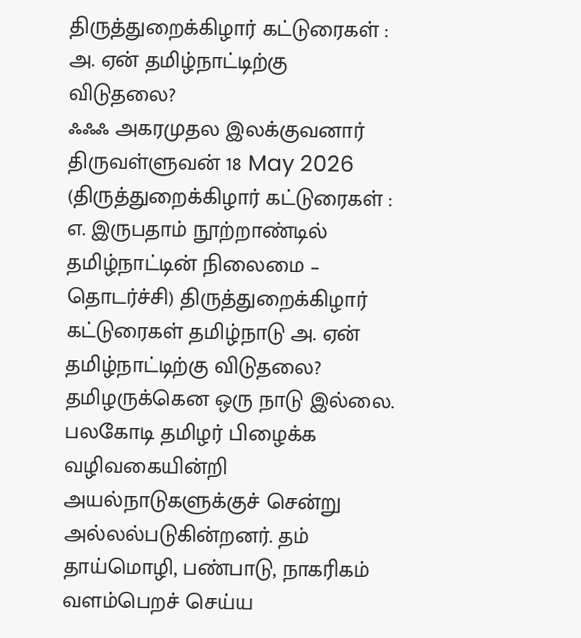திருத்துறைக்கிழார் கட்டுரைகள் : அ. ஏன் தமிழ்நாட்டிற்கு விடுதலை?
ஃஃஃ அகரமுதல இலக்குவனார் திருவள்ளுவன் 18 May 2026 (திருத்துறைக்கிழார் கட்டுரைகள் : எ. இருபதாம் நூற்றாண்டில் தமிழ்நாட்டின் நிலைமை – தொடர்ச்சி) திருத்துறைக்கிழார் கட்டுரைகள் தமிழ்நாடு அ. ஏன் தமிழ்நாட்டிற்கு விடுதலை? தமிழருக்கென ஒரு நாடு இல்லை. பலகோடி தமிழர் பிழைக்க வழிவகையின்றி அயல்நாடுகளுக்குச் சென்று அல்லல்படுகின்றனர். தம் தாய்மொழி, பண்பாடு, நாகரிகம் வளம்பெறச் செய்ய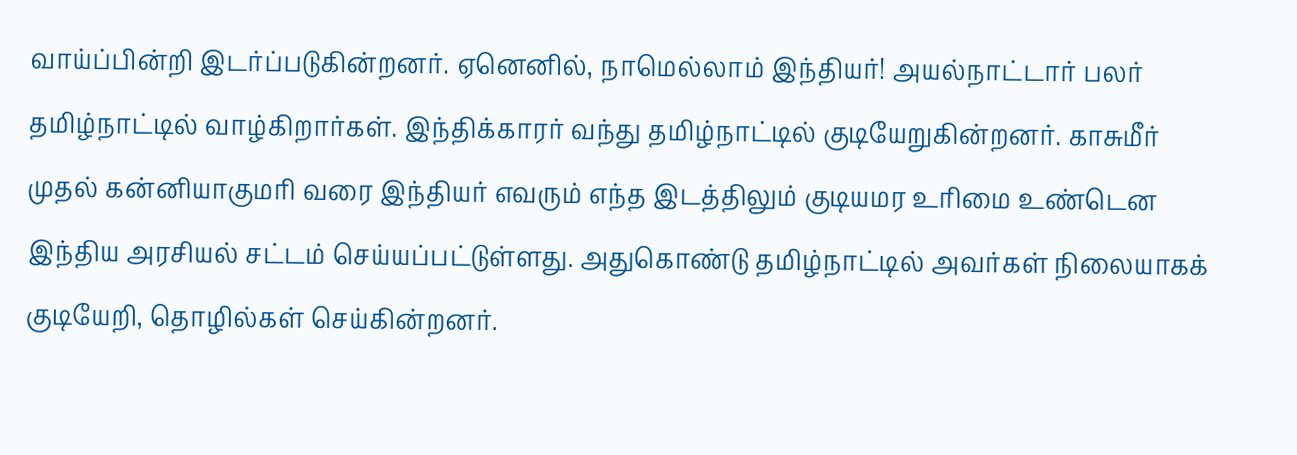வாய்ப்பின்றி இடர்ப்படுகின்றனர். ஏனெனில், நாமெல்லாம் இந்தியர்! அயல்நாட்டார் பலர் தமிழ்நாட்டில் வாழ்கிறார்கள். இந்திக்காரர் வந்து தமிழ்நாட்டில் குடியேறுகின்றனர். காசுமீர் முதல் கன்னியாகுமரி வரை இந்தியர் எவரும் எந்த இடத்திலும் குடியமர உரிமை உண்டென இந்திய அரசியல் சட்டம் செய்யப்பட்டுள்ளது. அதுகொண்டு தமிழ்நாட்டில் அவர்கள் நிலையாகக் குடியேறி, தொழில்கள் செய்கின்றனர்.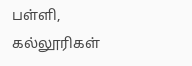பள்ளி, கல்லூரிகள்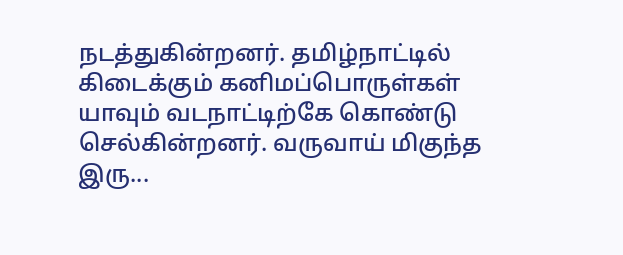நடத்துகின்றனர். தமிழ்நாட்டில் கிடைக்கும் கனிமப்பொருள்கள் யாவும் வடநாட்டிற்கே கொண்டு செல்கின்றனர். வருவாய் மிகுந்த இரு...